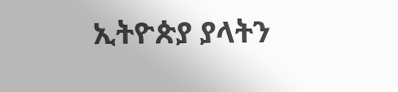ኢትዮጵያ ያላትን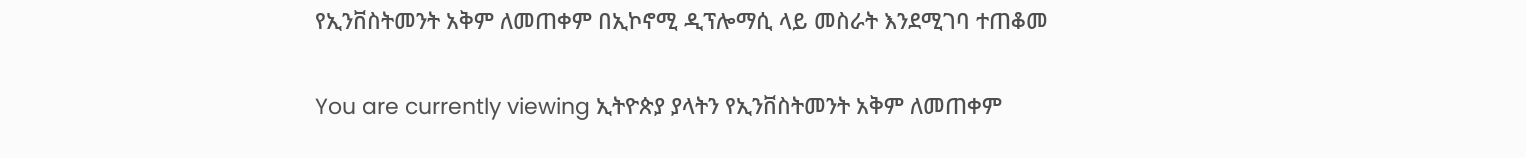የኢንቨስትመንት አቅም ለመጠቀም በኢኮኖሚ ዲፕሎማሲ ላይ መስራት እንደሚገባ ተጠቆመ

You are currently viewing ኢትዮጵያ ያላትን የኢንቨስትመንት አቅም ለመጠቀም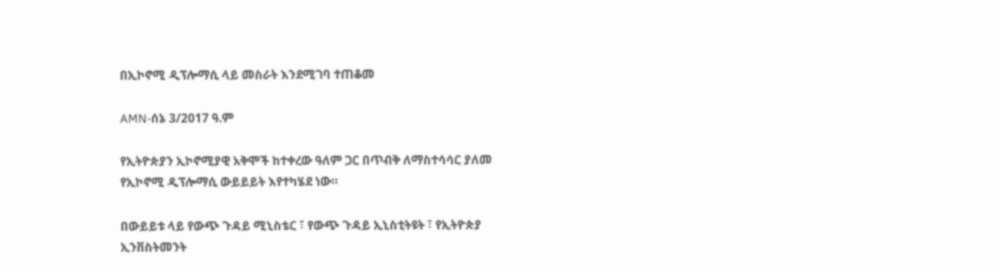በኢኮኖሚ ዲፕሎማሲ ላይ መስራት እንደሚገባ ተጠቆመ

AMN-ሰኔ 3/2017 ዓ.ም

የኢትዮጵያን ኢኮኖሚያዊ አቅሞች ከተቀረው ዓለም ጋር በጥብቅ ለማስተሳሳር ያለመ የኢኮኖሚ ዲፕሎማሲ ውይይይት እየተካሄደ ነው።

በውይይቱ ላይ የውጭ ጉዳይ ሚኒስቴር ፣ የውጭ ጉዳይ ኢኒስቲትዩት ፣ የኢትዮጵያ ኢንቨስትመንት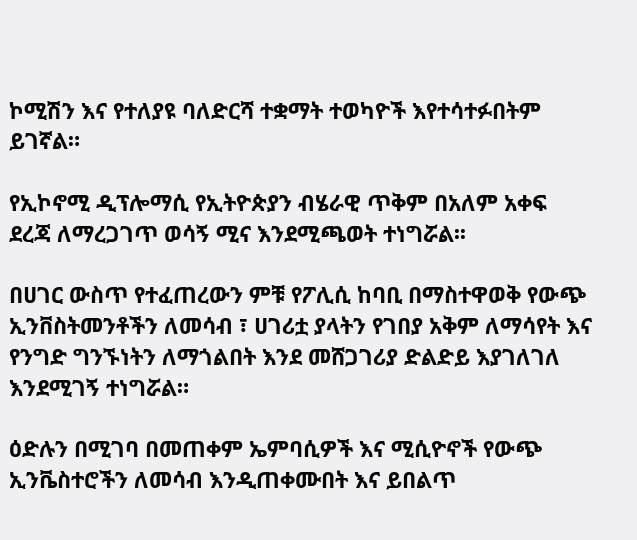ኮሚሽን እና የተለያዩ ባለድርሻ ተቋማት ተወካዮች እየተሳተፉበትም ይገኛል።

የኢኮኖሚ ዲፕሎማሲ የኢትዮጵያን ብሄራዊ ጥቅም በአለም አቀፍ ደረጃ ለማረጋገጥ ወሳኝ ሚና እንደሚጫወት ተነግሯል፡፡

በሀገር ውስጥ የተፈጠረውን ምቹ የፖሊሲ ከባቢ በማስተዋወቅ የውጭ ኢንቨስትመንቶችን ለመሳብ ፣ ሀገሪቷ ያላትን የገበያ አቅም ለማሳየት እና የንግድ ግንኙነትን ለማጎልበት እንደ መሸጋገሪያ ድልድይ እያገለገለ እንደሚገኝ ተነግሯል።

ዕድሉን በሚገባ በመጠቀም ኤምባሲዎች እና ሚሲዮኖች የውጭ ኢንቬስተሮችን ለመሳብ እንዲጠቀሙበት እና ይበልጥ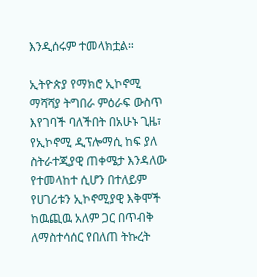እንዲሰሩም ተመላክቷል።

ኢትዮጵያ የማክሮ ኢኮኖሚ ማሻሻያ ትግበራ ምዕራፍ ውስጥ እየገባች ባለችበት በአሁኑ ጊዜ፣ የኢኮኖሚ ዲፕሎማሲ ከፍ ያለ ስትራተጂያዊ ጠቀሜታ እንዳለው የተመላከተ ሲሆን በተለይም የሀገሪቱን ኢኮኖሚያዊ እቅሞች ከዉጪዉ አለም ጋር በጥብቅ ለማስተሳሰር የበለጠ ትኩረት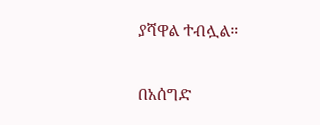ያሻዋል ተብሏል።

በአሰግድ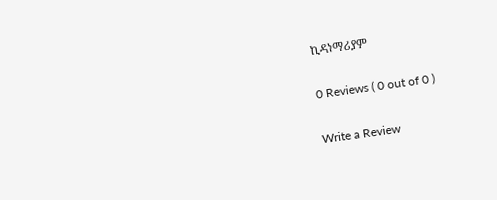ኪዳነማሪያም

0 Reviews ( 0 out of 0 )

Write a Review